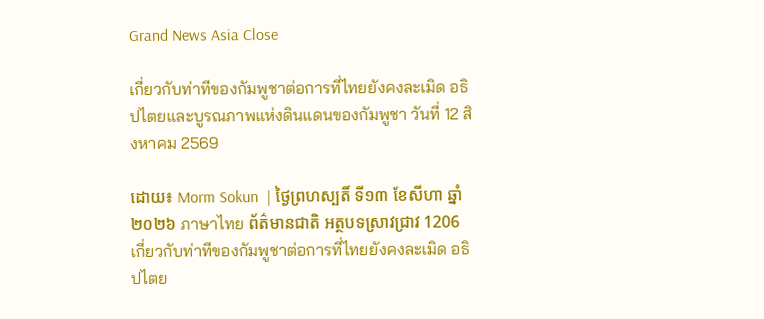Grand News Asia Close

เกี่ยวกับท่าทีของกัมพูชาต่อการที่ไทยยังคงละเมิด อธิปไตยและบูรณภาพแห่งดินแดนของกัมพูชา วันที่ 12 สิงหาคม 2569

ដោយ៖ Morm Sokun  | ថ្ងៃព្រហស្បតិ៍ ទី១៣ ខែសីហា ឆ្នាំ២០២៦ ภาษาไทย ព័ត៌មានជាតិ អត្ថបទស្រាវជ្រាវ 1206
เกี่ยวกับท่าทีของกัมพูชาต่อการที่ไทยยังคงละเมิด อธิปไตย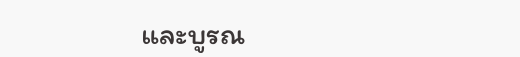และบูรณ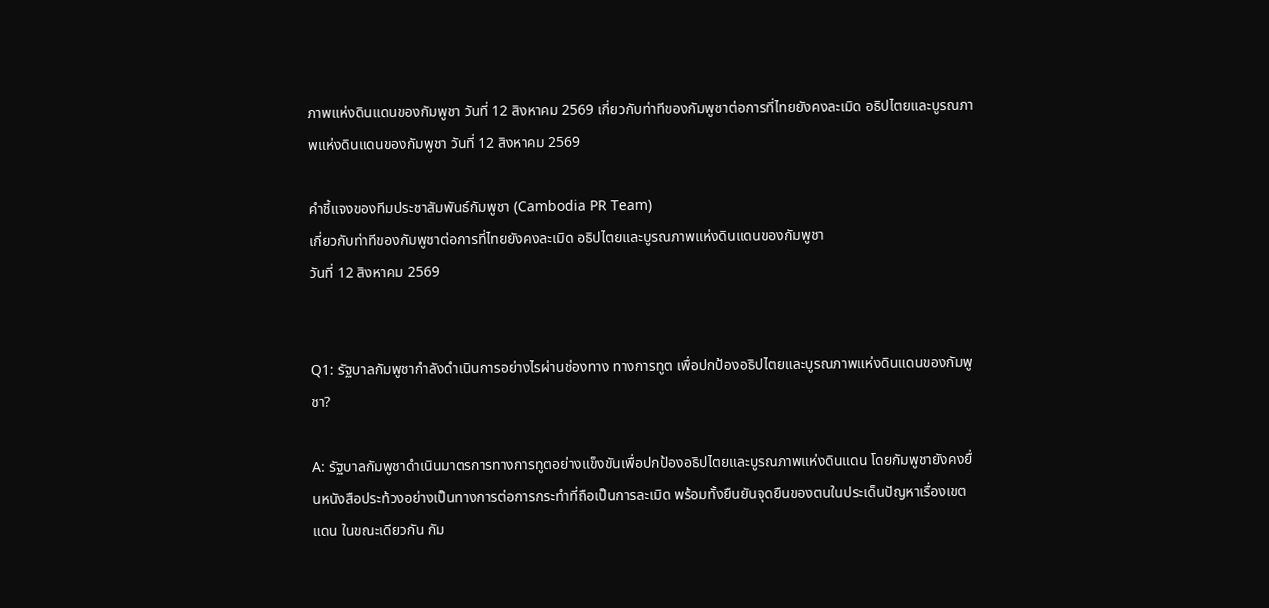ภาพแห่งดินแดนของกัมพูชา วันที่ 12 สิงหาคม 2569 เกี่ยวกับท่าทีของกัมพูชาต่อการที่ไทยยังคงละเมิด อธิปไตยและบูรณภาพแห่งดินแดนของกัมพูชา วันที่ 12 สิงหาคม 2569

คำชี้แจงของทีมประชาสัมพันธ์กัมพูชา (Cambodia PR Team)
เกี่ยวกับท่าทีของกัมพูชาต่อการที่ไทยยังคงละเมิด อธิปไตยและบูรณภาพแห่งดินแดนของกัมพูชา
วันที่ 12 สิงหาคม 2569


Q1: รัฐบาลกัมพูชากำลังดำเนินการอย่างไรผ่านช่องทาง ทางการทูต เพื่อปกป้องอธิปไตยและบูรณภาพแห่งดินแดนของกัมพูชา?

A: รัฐบาลกัมพูชาดำเนินมาตรการทางการทูตอย่างแข็งขันเพื่อปกป้องอธิปไตยและบูรณภาพแห่งดินแดน โดยกัมพูชายังคงยื่นหนังสือประท้วงอย่างเป็นทางการต่อการกระทำที่ถือเป็นการละเมิด พร้อมทั้งยืนยันจุดยืนของตนในประเด็นปัญหาเรื่องเขตแดน ในขณะเดียวกัน กัม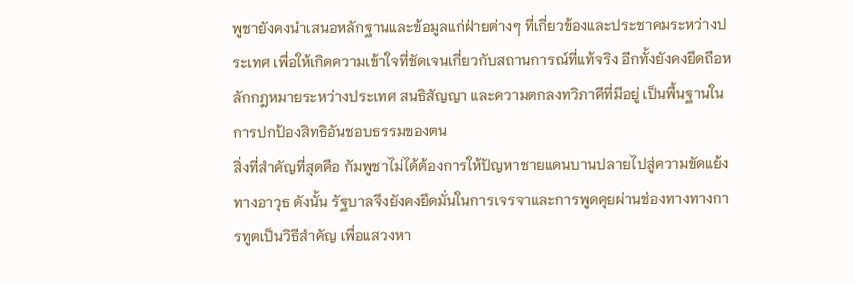พูชายังคงนำเสนอหลักฐานและข้อมูลแก่ฝ่ายต่างๆ ที่เกี่ยวข้องและประชาคมระหว่างประเทศ เพื่อให้เกิดความเข้าใจที่ชัดเจนเกี่ยวกับสถานการณ์ที่แท้จริง อีกทั้งยังคงยึดถือหลักกฎหมายระหว่างประเทศ สนธิสัญญา และความตกลงทวิภาคีที่มีอยู่ เป็นพื้นฐานในการปกป้องสิทธิอันชอบธรรมของตน
สิ่งที่สำคัญที่สุดคือ กัมพูชาไม่ได้ต้องการให้ปัญหาชายแดนบานปลายไปสู่ความขัดแย้งทางอาวุธ ดังนั้น รัฐบาลจึงยังคงยึดมั่นในการเจรจาและการพูดคุยผ่านช่องทางทางการทูตเป็นวิธีสำคัญ เพื่อแสวงหา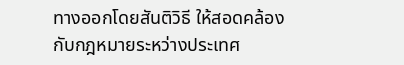ทางออกโดยสันติวิธี ให้สอดคล้องกับกฎหมายระหว่างประเทศ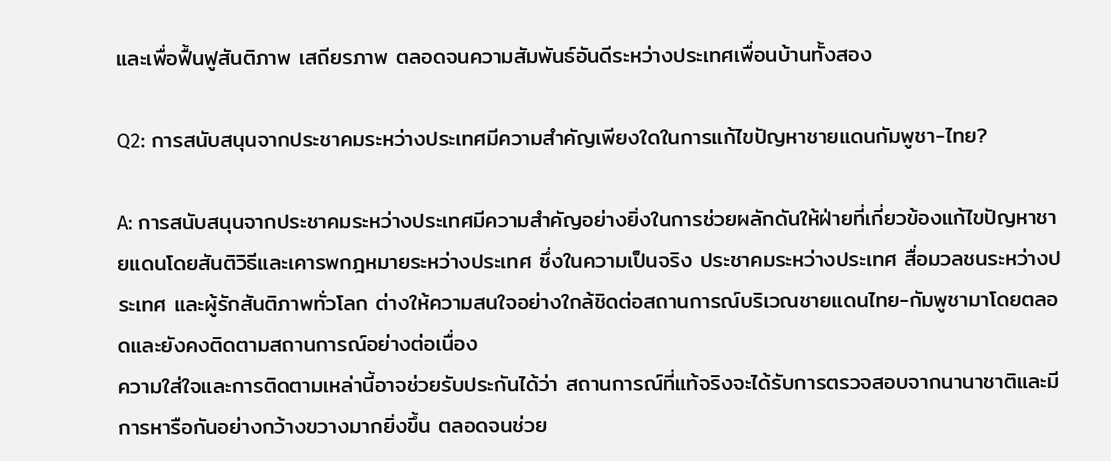และเพื่อฟื้นฟูสันติภาพ เสถียรภาพ ตลอดจนความสัมพันธ์อันดีระหว่างประเทศเพื่อนบ้านทั้งสอง

Q2: การสนับสนุนจากประชาคมระหว่างประเทศมีความสำคัญเพียงใดในการแก้ไขปัญหาชายแดนกัมพูชา-ไทย?

A: การสนับสนุนจากประชาคมระหว่างประเทศมีความสำคัญอย่างยิ่งในการช่วยผลักดันให้ฝ่ายที่เกี่ยวข้องแก้ไขปัญหาชายแดนโดยสันติวิธีและเคารพกฎหมายระหว่างประเทศ ซึ่งในความเป็นจริง ประชาคมระหว่างประเทศ สื่อมวลชนระหว่างประเทศ และผู้รักสันติภาพทั่วโลก ต่างให้ความสนใจอย่างใกล้ชิดต่อสถานการณ์บริเวณชายแดนไทย-กัมพูชามาโดยตลอดและยังคงติดตามสถานการณ์อย่างต่อเนื่อง
ความใส่ใจและการติดตามเหล่านี้อาจช่วยรับประกันได้ว่า สถานการณ์ที่แท้จริงจะได้รับการตรวจสอบจากนานาชาติและมีการหารือกันอย่างกว้างขวางมากยิ่งขึ้น ตลอดจนช่วย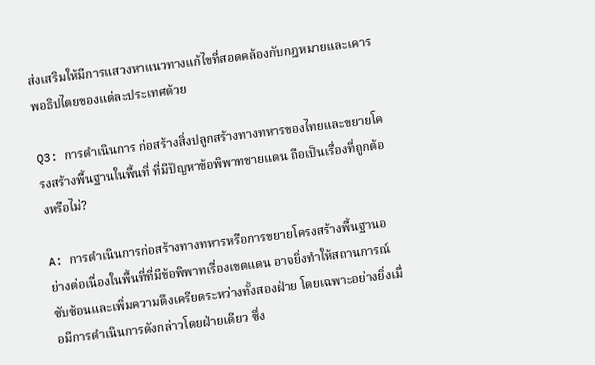ส่งเสริมให้มีการแสวงหาแนวทางแก้ไขที่สอดคล้องกับกฎหมายและเคารพอธิปไตยของแต่ละประเทศด้วย

Q3: การดำเนินการ ก่อสร้างสิ่งปลูกสร้างทางทหารของไทยและขยายโครงสร้างพื้นฐานในพื้นที่ ที่มีปัญหาข้อพิพาทชายแดน ถือเป็นเรื่องที่ถูกต้องหรือไม่?

A: การดำเนินการก่อสร้างทางทหารหรือการขยายโครงสร้างพื้นฐานอย่างต่อเนื่องในพื้นที่ที่มีข้อพิพาทเรื่องเขตแดน อาจยิ่งทำให้สถานการณ์ซับซ้อนและเพิ่มความตึงเครียดระหว่างทั้งสองฝ่าย โดยเฉพาะอย่างยิ่งเมื่อมีการดำเนินการดังกล่าวโดยฝ่ายเดียว ซึ่ง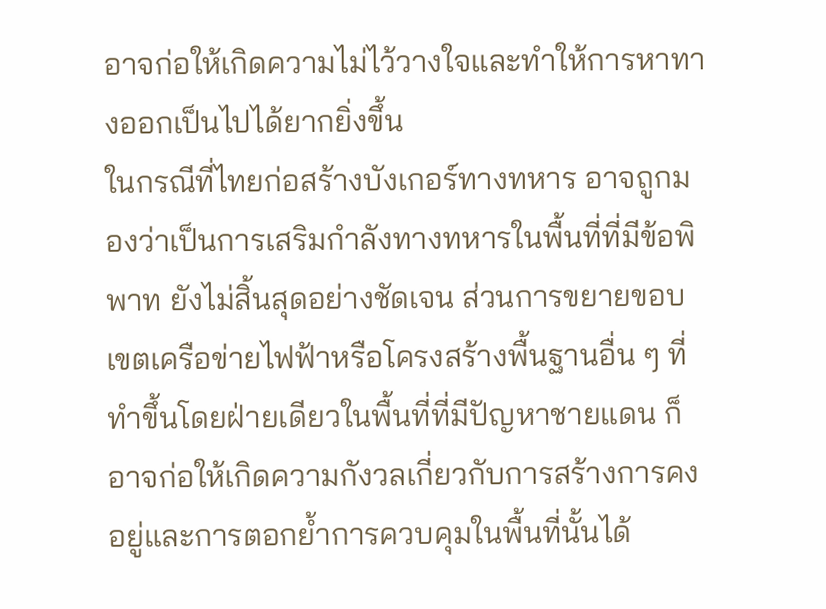อาจก่อให้เกิดความไม่ไว้วางใจและทำให้การหาทางออกเป็นไปได้ยากยิ่งขึ้น
ในกรณีที่ไทยก่อสร้างบังเกอร์ทางทหาร อาจถูกมองว่าเป็นการเสริมกำลังทางทหารในพื้นที่ที่มีข้อพิพาท ยังไม่สิ้นสุดอย่างชัดเจน ส่วนการขยายขอบเขตเครือข่ายไฟฟ้าหรือโครงสร้างพื้นฐานอื่น ๆ ที่ทำขึ้นโดยฝ่ายเดียวในพื้นที่ที่มีปัญหาชายแดน ก็อาจก่อให้เกิดความกังวลเกี่ยวกับการสร้างการคงอยู่และการตอกย้ำการควบคุมในพื้นที่นั้นได้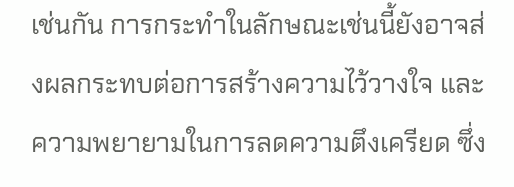เช่นกัน การกระทำในลักษณะเช่นนี้ยังอาจส่งผลกระทบต่อการสร้างความไว้วางใจ และความพยายามในการลดความตึงเครียด ซึ่ง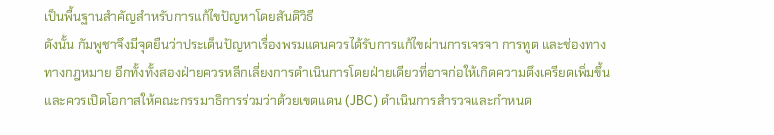เป็นพื้นฐานสำคัญสำหรับการแก้ไขปัญหาโดยสันติวิธี
ดังนั้น กัมพูชาจึงมีจุดยืนว่าประเด็นปัญหาเรื่องพรมแดนควรได้รับการแก้ไขผ่านการเจรจา การทูต และช่องทางทางกฎหมาย อีกทั้งทั้งสองฝ่ายควรหลีกเลี่ยงการดำเนินการโดยฝ่ายเดียวที่อาจก่อให้เกิดความตึงเครียดเพิ่มขึ้น และควรเปิดโอกาสให้คณะกรรมาธิการร่วมว่าด้วยเขตแดน (JBC) ดำเนินการสำรวจและกำหนด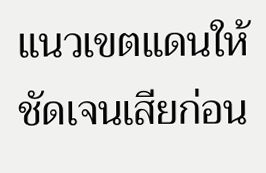แนวเขตแดนให้ชัดเจนเสียก่อน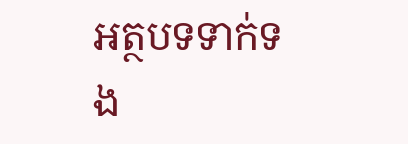អត្ថបទទាក់ទង